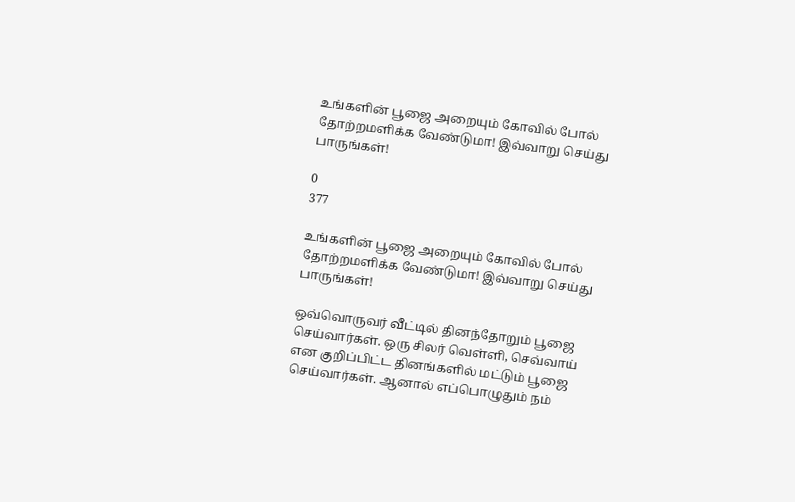உங்களின் பூஜை அறையும் கோவில் போல் தோற்றமளிக்க வேண்டுமா! இவ்வாறு செய்து பாருங்கள்!

0
377

உங்களின் பூஜை அறையும் கோவில் போல் தோற்றமளிக்க வேண்டுமா! இவ்வாறு செய்து பாருங்கள்!

ஒவ்வொருவர் வீட்டில் தினந்தோறும் பூஜை செய்வார்கள். ஒரு சிலர் வெள்ளி, செவ்வாய் என குறிப்பிட்ட தினங்களில் மட்டும் பூஜை செய்வார்கள். ஆனால் எப்பொழுதும் நம்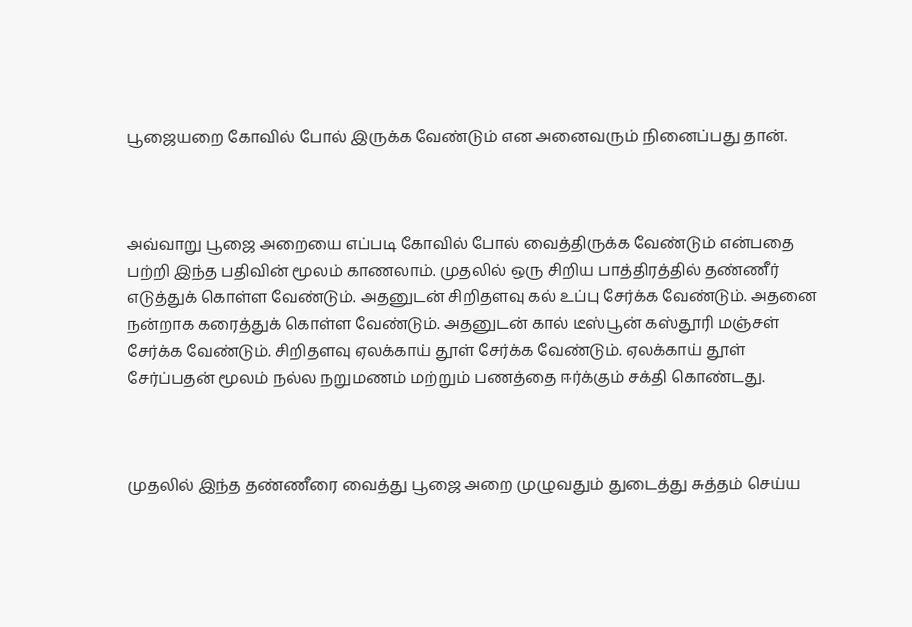பூஜையறை கோவில் போல் இருக்க வேண்டும் என அனைவரும் நினைப்பது தான்.



அவ்வாறு பூஜை அறையை எப்படி கோவில் போல் வைத்திருக்க வேண்டும் என்பதை பற்றி இந்த பதிவின் மூலம் காணலாம். முதலில் ஒரு சிறிய பாத்திரத்தில் தண்ணீர் எடுத்துக் கொள்ள வேண்டும். அதனுடன் சிறிதளவு கல் உப்பு சேர்க்க வேண்டும். அதனை நன்றாக கரைத்துக் கொள்ள வேண்டும். அதனுடன் கால் டீஸ்பூன் கஸ்தூரி மஞ்சள் சேர்க்க வேண்டும். சிறிதளவு ஏலக்காய் தூள் சேர்க்க வேண்டும். ஏலக்காய் தூள் சேர்ப்பதன் மூலம் நல்ல நறுமணம் மற்றும் பணத்தை ஈர்க்கும் சக்தி கொண்டது.



முதலில் இந்த தண்ணீரை வைத்து பூஜை அறை முழுவதும் துடைத்து சுத்தம் செய்ய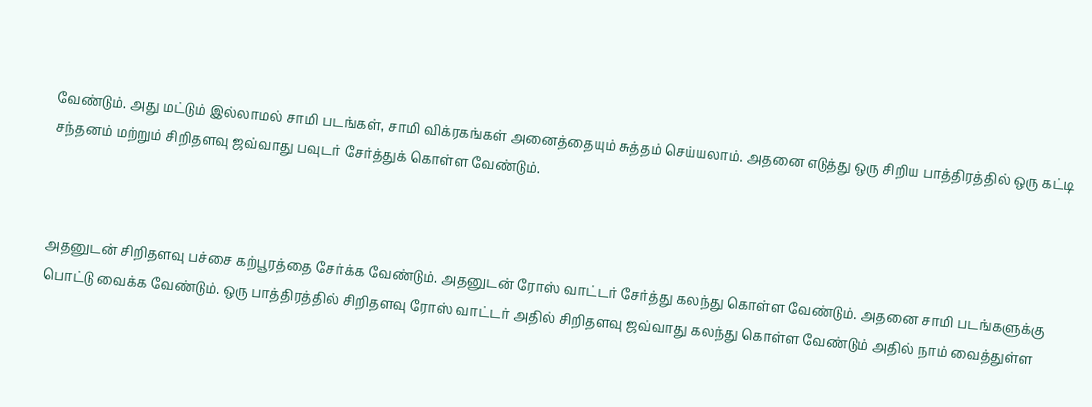வேண்டும். அது மட்டும் இல்லாமல் சாமி படங்கள், சாமி விக்ரகங்கள் அனைத்தையும் சுத்தம் செய்யலாம். அதனை எடுத்து ஒரு சிறிய பாத்திரத்தில் ஒரு கட்டி சந்தனம் மற்றும் சிறிதளவு ஜவ்வாது பவுடர் சேர்த்துக் கொள்ள வேண்டும்.



அதனுடன் சிறிதளவு பச்சை கற்பூரத்தை சேர்க்க வேண்டும். அதனுடன் ரோஸ் வாட்டர் சேர்த்து கலந்து கொள்ள வேண்டும். அதனை சாமி படங்களுக்கு பொட்டு வைக்க வேண்டும். ஒரு பாத்திரத்தில் சிறிதளவு ரோஸ் வாட்டர் அதில் சிறிதளவு ஜவ்வாது கலந்து கொள்ள வேண்டும் அதில் நாம் வைத்துள்ள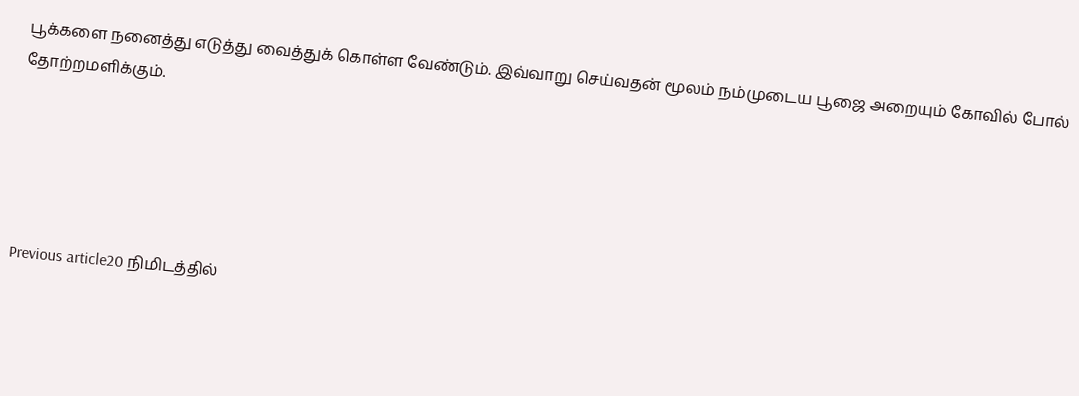பூக்களை நனைத்து எடுத்து வைத்துக் கொள்ள வேண்டும். இவ்வாறு செய்வதன் மூலம் நம்முடைய பூஜை அறையும் கோவில் போல் தோற்றமளிக்கும்.





Previous article20 நிமிடத்தில்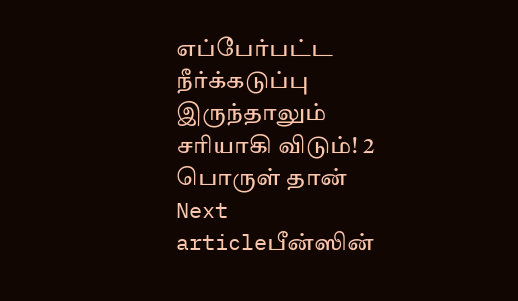எப்பேர்பட்ட நீர்க்கடுப்பு இருந்தாலும் சரியாகி விடும்! 2 பொருள் தான்
Next articleபீன்ஸின்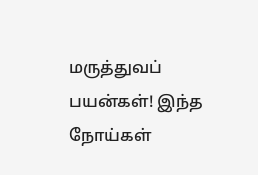மருத்துவப் பயன்கள்! இந்த நோய்கள்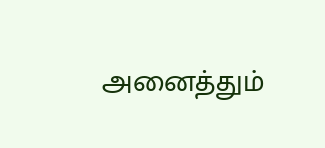அனைத்தும்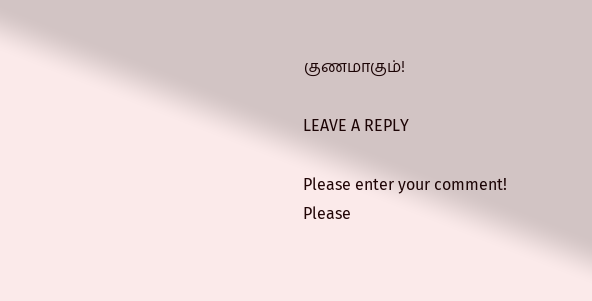குணமாகும்!

LEAVE A REPLY

Please enter your comment!
Please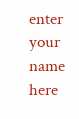enter your name here